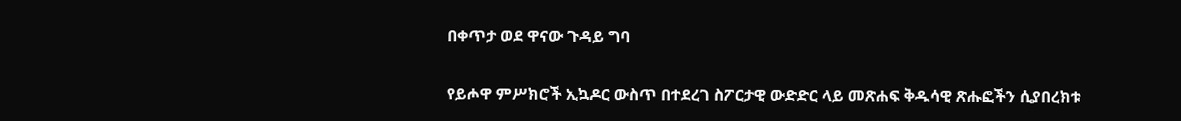በቀጥታ ወደ ዋናው ጉዳይ ግባ

የይሖዋ ምሥክሮች ኢኳዶር ውስጥ በተደረገ ስፖርታዊ ውድድር ላይ መጽሐፍ ቅዱሳዊ ጽሑፎችን ሲያበረክቱ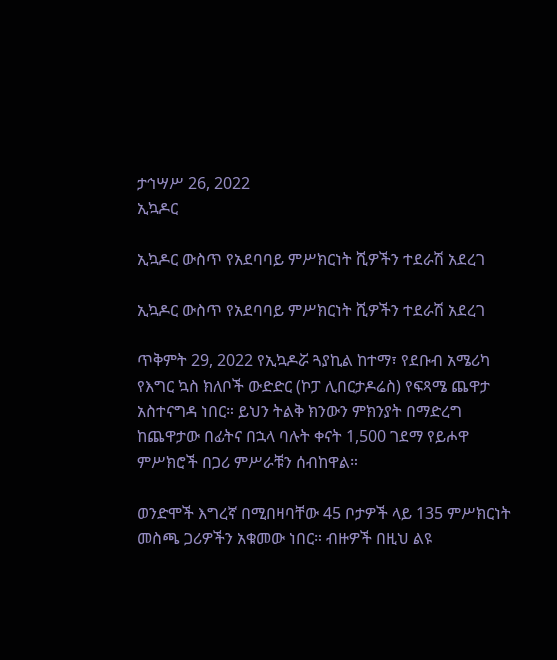ታኅሣሥ 26, 2022
ኢኳዶር

ኢኳዶር ውስጥ የአደባባይ ምሥክርነት ሺዎችን ተደራሽ አደረገ

ኢኳዶር ውስጥ የአደባባይ ምሥክርነት ሺዎችን ተደራሽ አደረገ

ጥቅምት 29, 2022 የኢኳዶሯ ጓያኪል ከተማ፣ የደቡብ አሜሪካ የእግር ኳስ ክለቦች ውድድር (ኮፓ ሊበርታዶሬስ) የፍጻሜ ጨዋታ አስተናግዳ ነበር። ይህን ትልቅ ክንውን ምክንያት በማድረግ ከጨዋታው በፊትና በኋላ ባሉት ቀናት 1,500 ገደማ የይሖዋ ምሥክሮች በጋሪ ምሥራቹን ሰብከዋል።

ወንድሞች እግረኛ በሚበዛባቸው 45 ቦታዎች ላይ 135 ምሥክርነት መስጫ ጋሪዎችን አቁመው ነበር። ብዙዎች በዚህ ልዩ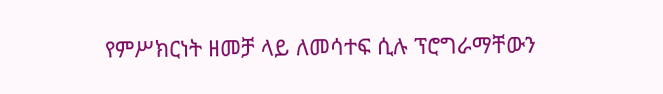የምሥክርነት ዘመቻ ላይ ለመሳተፍ ሲሉ ፕሮግራማቸውን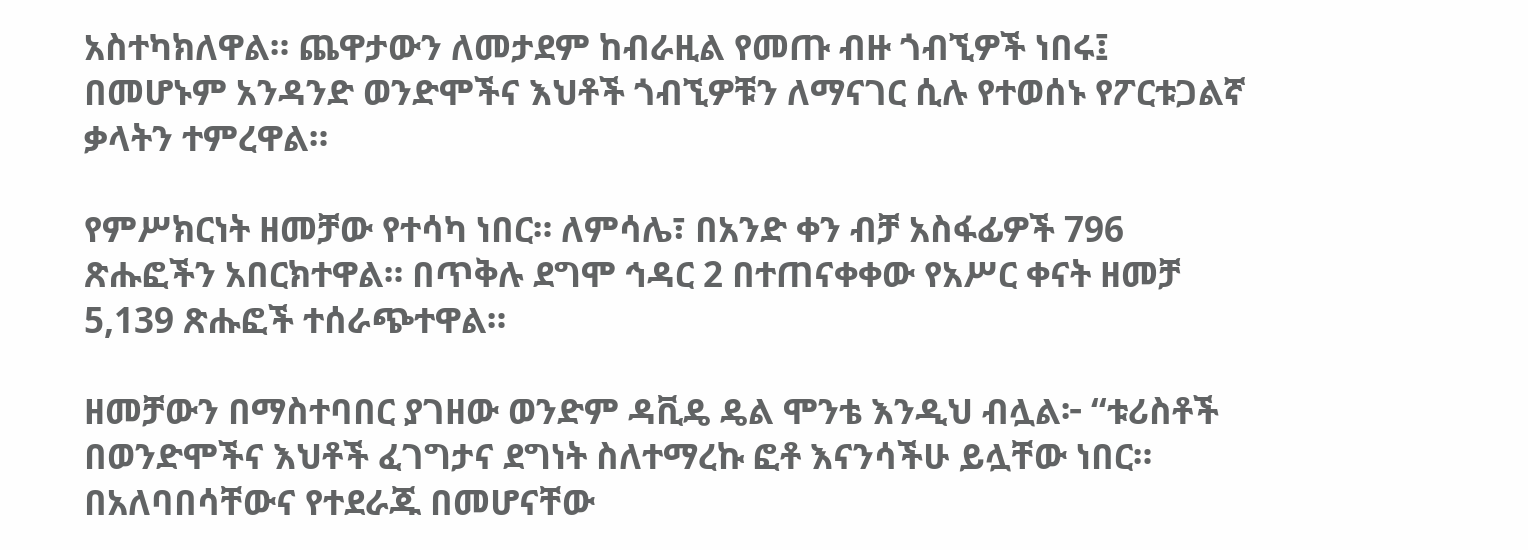አስተካክለዋል። ጨዋታውን ለመታደም ከብራዚል የመጡ ብዙ ጎብኚዎች ነበሩ፤ በመሆኑም አንዳንድ ወንድሞችና እህቶች ጎብኚዎቹን ለማናገር ሲሉ የተወሰኑ የፖርቱጋልኛ ቃላትን ተምረዋል።

የምሥክርነት ዘመቻው የተሳካ ነበር። ለምሳሌ፣ በአንድ ቀን ብቻ አስፋፊዎች 796 ጽሑፎችን አበርክተዋል። በጥቅሉ ደግሞ ኅዳር 2 በተጠናቀቀው የአሥር ቀናት ዘመቻ 5,139 ጽሑፎች ተሰራጭተዋል።

ዘመቻውን በማስተባበር ያገዘው ወንድም ዳቪዴ ዴል ሞንቴ እንዲህ ብሏል፦ “ቱሪስቶች በወንድሞችና እህቶች ፈገግታና ደግነት ስለተማረኩ ፎቶ እናንሳችሁ ይሏቸው ነበር። በአለባበሳቸውና የተደራጁ በመሆናቸው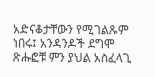አድናቆታቸውን የሚገልጹም ነበሩ፤ አንዳንዶች ደግሞ ጽሑፎቹ ምን ያህል አስፈላጊ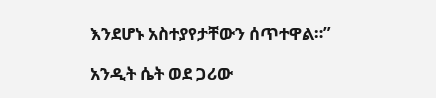እንደሆኑ አስተያየታቸውን ሰጥተዋል።”

አንዲት ሴት ወደ ጋሪው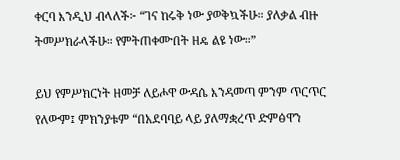ቀርባ እንዲህ ብላለች፦ “ገና ከሩቅ ነው ያወቅኳችሁ። ያለቃል ብዙ ትመሥክራላችሁ። የምትጠቀሙበት ዘዴ ልዩ ነው።”

ይህ የምሥክርነት ዘመቻ ለይሖዋ ውዳሴ እንዳመጣ ምንም ጥርጥር የለውም፤ ምክንያቱም “በአደባባይ ላይ ያለማቋረጥ ድምፅዋን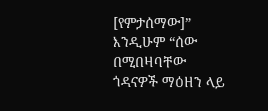[የምታሰማው]” እንዲሁም “ሰው በሚበዛባቸው ጎዳናዎች ማዕዘን ላይ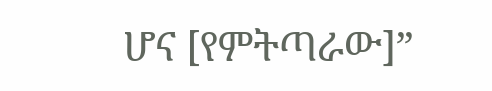ሆና [የምትጣራው]”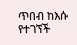ጥበብ ከእሱ የተገኘች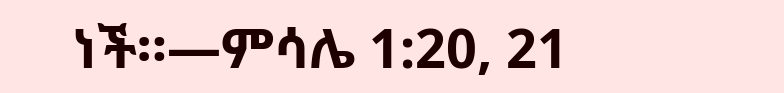ነች።—ምሳሌ 1:20, 21